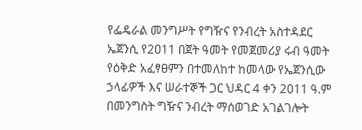የፌዴራል መንግሥት የግዥና የንብረት አስተዳደር ኤጀንሲ የ2ዐ11 በጀት ዓመት የመጀመሪያ ሩብ ዓመት የዕቅድ አፈፃፀምን በተመለከተ ከመላው የኤጀንሲው ኃላፊዎች እና ሠራተኞች ጋር ህዳር 4 ቀን 2011 ዓ.ም በመንግስት ግዥና ንብረት ማሰወገድ አገልገሎት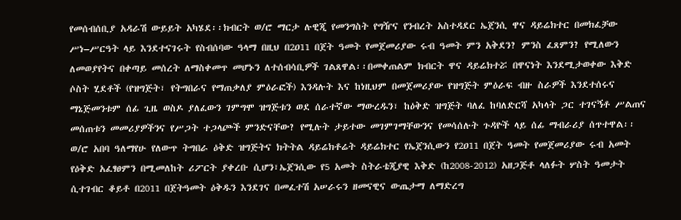የመሰብሰቢያ አዳራሽ ውይይት አካሄደ፡፡ክብርት ወ/ሮ ማርታ ሉዊጂ የመንግስት የግዥና የንብረት አስተዳደር ኤጀንሲ ዋና ዳይሬክተር በመክፈቻው ሥነ–ሥርዓት ላይ እንደተናገሩት የስብሰባው ዓላማ በዚህ በ2ዐ11 በጀት ዓመት የመጀመሪያው ሩብ ዓመት ምን አቅደን? ምንስ ፈጸምን? የሚለውን ለመወያየትና በቀጣይ መሰረት ለማስቀመጥ መሆኑን ለተሰብሳቢዎች ገልጸዋል፡፡በመቀጠልም ክብርት ዋና ዳይሬክተሯ በዋናነት እንደሚታወቀው እቅድ ሶስት ሂደቶች (የዝግጅት፣ የትግበራና የማጠቃለያ ምዕራፎች) እንዳሉት እና ከነዚህም በመጀመሪያው የዝግጅት ምዕራፍ ብዙ ስራዎች እንደተሰሩና ማኔጅመንቱም ሰፊ ጊዜ ወስዶ ያለፈውን ገምግሞ ዝግጅቱን ወደ ሰራተኛው ማውረዱን፣ ከዕቅድ ዝግጅት ባለፈ ከባለድርሻ አካላት ጋር ተገናኝቶ ሥልጠና መሰጠቱን መመሪያዎችንና የሥጋት ተጋላጮች ምንድናቸው? የሚሉት ታይተው መገምገማቸውንና የመሳሰሉት ጉዳዮች ላይ ሰፊ ማብራሪያ ሰጥተዋል፡፡
ወ/ሮ አበባ ዓለማየሁ የለውጥ ትግበራ ዕቅድ ዝግጅትና ክትትል ዳይሬክቶሬት ዳይሬክተር የኤጀንሲውን የ2ዐ11 በጀት ዓመት የመጀመሪያው ሩብ አመት የዕቅድ አፈፃፀምን በሚመለከት ሪፖርት ያቀረቡ ሲሆን፣ኤጀንሲው የ5 አመት ስትራቴጂያዊ እቅድ (ከ2008-2012) አዘጋጅቶ ላለፉት ሦስት ዓመታት ሲተገብር ቆይቶ በ2011 በጀትዓመት ዕቅዱን እንደገና በመፈተሽ አሠራሩን ዘመናዊና ውጤታማ ለማድረግ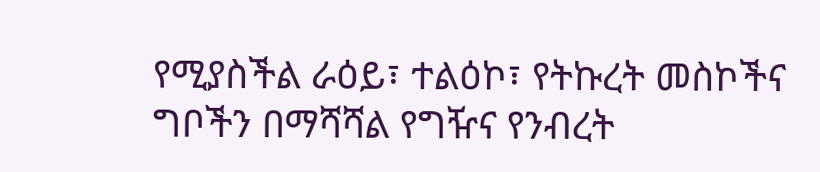የሚያስችል ራዕይ፣ ተልዕኮ፣ የትኩረት መስኮችና ግቦችን በማሻሻል የግዥና የንብረት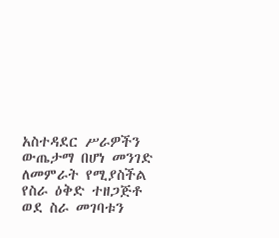አስተዳደር ሥራዎችን ውጤታማ በሆነ መንገድ ለመምራት የሚያስችል የስራ ዕቅድ ተዘጋጅቶ ወደ ስራ መገባቱን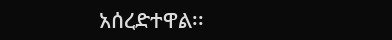አሰረድተዋል፡፡